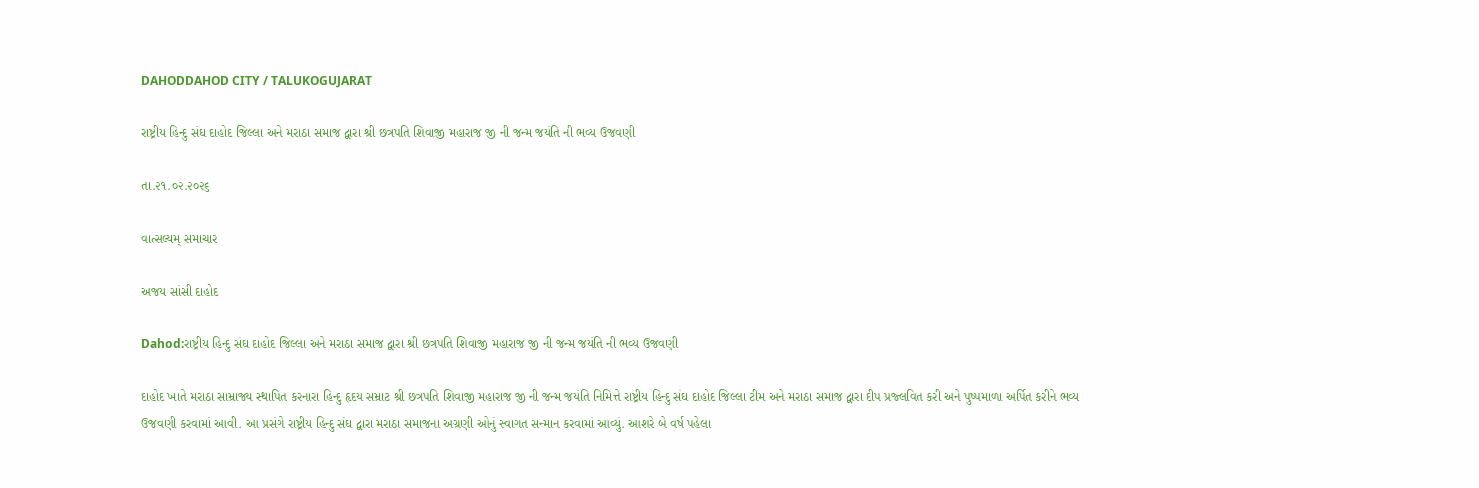DAHODDAHOD CITY / TALUKOGUJARAT

રાષ્ટ્રીય હિન્દુ સંઘ દાહોદ જિલ્લા અને મરાઠા સમાજ દ્વારા શ્રી છત્રપતિ શિવાજી મહારાજ જી ની જન્મ જયંતિ ની ભવ્ય ઉજવણી

તા.૨૧.૦૨.૨૦૨૬

વાત્સલ્યમ્ સમાચાર

અજય સાંસી દાહોદ

Dahod:રાષ્ટ્રીય હિન્દુ સંઘ દાહોદ જિલ્લા અને મરાઠા સમાજ દ્વારા શ્રી છત્રપતિ શિવાજી મહારાજ જી ની જન્મ જયંતિ ની ભવ્ય ઉજવણી

દાહોદ ખાતે મરાઠા સામ્રાજ્ય સ્થાપિત કરનારા હિન્દુ હૃદય સમ્રાટ શ્રી છત્રપતિ શિવાજી મહારાજ જી ની જન્મ જયંતિ નિમિત્તે રાષ્ટ્રીય હિન્દુ સંઘ દાહોદ જિલ્લા ટીમ અને મરાઠા સમાજ દ્વારા દીપ પ્રજ્લવિત કરી અને પુષ્પમાળા અર્પિત કરીને ભવ્ય ઉજવણી કરવામાં આવી. આ પ્રસંગે રાષ્ટ્રીય હિન્દુ સંઘ દ્વારા મરાઠા સમાજના અગ્રણી ઓનું સ્વાગત સન્માન કરવામાં આવ્યું. આશરે બે વર્ષ પહેલા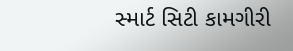સ્માર્ટ સિટી કામગીરી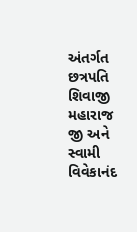અંતર્ગત છત્રપતિ શિવાજી મહારાજ જી અને સ્વામી વિવેકાનંદ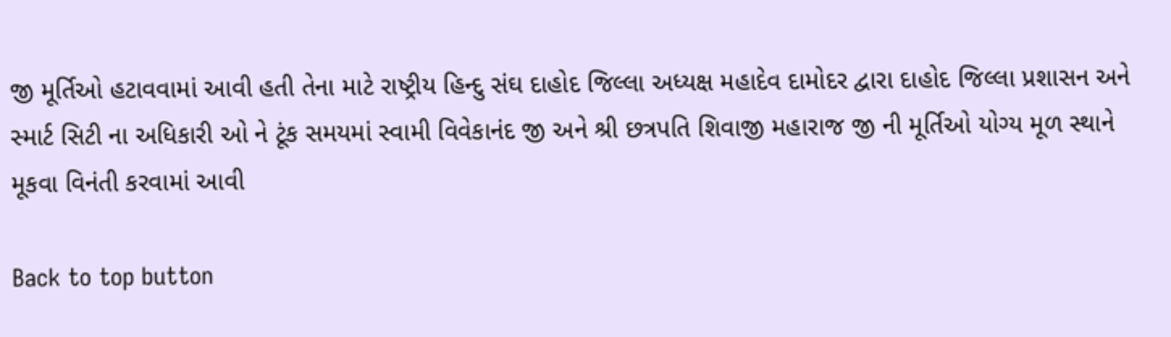જી મૂર્તિઓ હટાવવામાં આવી હતી તેના માટે રાષ્ટ્રીય હિન્દુ સંઘ દાહોદ જિલ્લા અધ્યક્ષ મહાદેવ દામોદર દ્વારા દાહોદ જિલ્લા પ્રશાસન અને સ્માર્ટ સિટી ના અધિકારી ઓ ને ટૂંક સમયમાં સ્વામી વિવેકાનંદ જી અને શ્રી છત્રપતિ શિવાજી મહારાજ જી ની મૂર્તિઓ યોગ્ય મૂળ સ્થાને મૂકવા વિનંતી કરવામાં આવી

Back to top button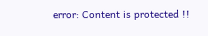error: Content is protected !!